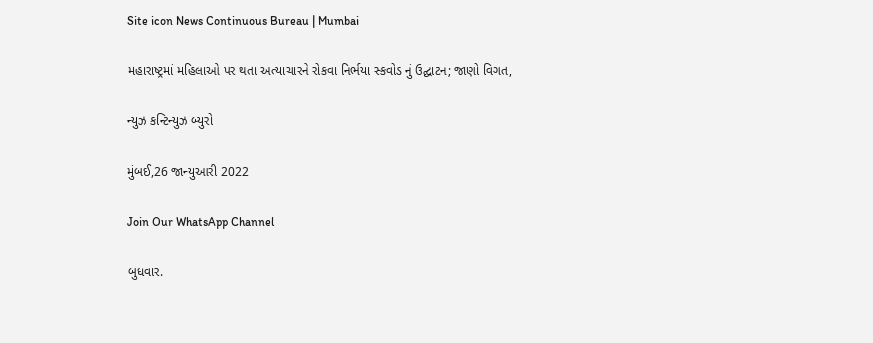Site icon News Continuous Bureau | Mumbai

મહારાષ્ટ્રમાં મહિલાઓ પર થતા અત્યાચારને રોકવા નિર્ભયા સ્કવોડ નું ઉદ્ઘાટન; જાણો વિગત,

ન્યુઝ કન્ટિન્યુઝ બ્યુરો

મુંબઈ,26 જાન્યુઆરી 2022

Join Our WhatsApp Channel

બુધવાર.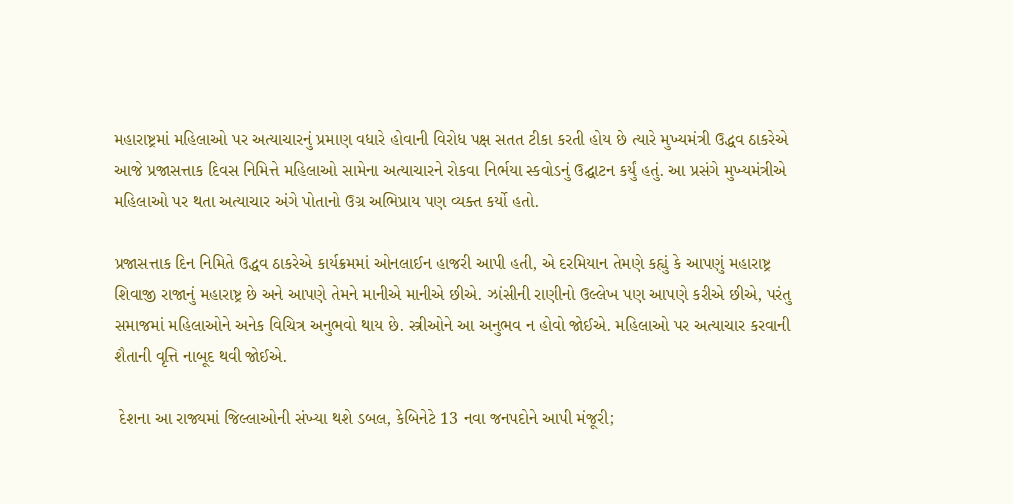મહારાષ્ટ્રમાં મહિલાઓ પર અત્યાચારનું પ્રમાણ વધારે હોવાની વિરોધ પક્ષ સતત ટીકા કરતી હોય છે ત્યારે મુખ્યમંત્રી ઉદ્ધવ ઠાકરેએ આજે પ્રજાસત્તાક દિવસ નિમિત્તે મહિલાઓ સામેના અત્યાચારને રોકવા નિર્ભયા સ્કવોડનું ઉદ્ઘાટન કર્યું હતું. આ પ્રસંગે મુખ્યમંત્રીએ મહિલાઓ પર થતા અત્યાચાર અંગે પોતાનો ઉગ્ર અભિપ્રાય પણ વ્યક્ત કર્યો હતો.

પ્રજાસત્તાક દિન નિમિતે ઉદ્ધવ ઠાકરેએ કાર્યક્રમમાં ઓનલાઈન હાજરી આપી હતી, એ દરમિયાન તેમણે કહ્યું કે આપણું મહારાષ્ટ્ર શિવાજી રાજાનું મહારાષ્ટ્ર છે અને આપણે તેમને માનીએ માનીએ છીએ. ઝાંસીની રાણીનો ઉલ્લેખ પણ આપણે કરીએ છીએ, પરંતુ સમાજમાં મહિલાઓને અનેક વિચિત્ર અનુભવો થાય છે. સ્ત્રીઓને આ અનુભવ ન હોવો જોઈએ. મહિલાઓ પર અત્યાચાર કરવાની શૈતાની વૃત્તિ નાબૂદ થવી જોઈએ.

 દેશના આ રાજ્યમાં જિલ્લાઓની સંખ્યા થશે ડબલ, કેબિનેટે 13 નવા જનપદોને આપી મંજૂરી;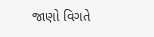જાણો વિગતે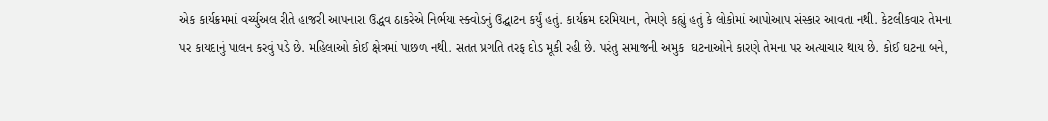એક કાર્યક્રમમાં વર્ચ્યુઅલ રીતે હાજરી આપનારા ઉદ્ધવ ઠાકરેએ નિર્ભયા સ્ક્વોડનું ઉદ્ઘાટન કર્યું હતું. કાર્યક્રમ દરમિયાન, તેમણે કહ્યું હતું કે લોકોમાં આપોઆપ સંસ્કાર આવતા નથી. કેટલીકવાર તેમના પર કાયદાનું પાલન કરવું પડે છે. મહિલાઓ કોઈ ક્ષેત્રમાં પાછળ નથી. સતત પ્રગતિ તરફ દોડ મૂકી રહી છે. પરંતુ સમાજની અમુક  ઘટનાઓને કારણે તેમના પર અત્યાચાર થાય છે. કોઈ ઘટના બને,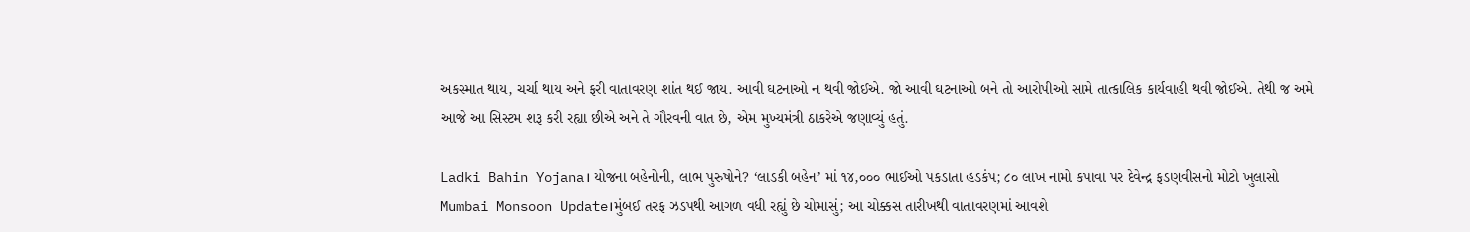અકસ્માત થાય, ચર્ચા થાય અને ફરી વાતાવરણ શાંત થઈ જાય. આવી ઘટનાઓ ન થવી જોઈએ. જો આવી ઘટનાઓ બને તો આરોપીઓ સામે તાત્કાલિક કાર્યવાહી થવી જોઈએ. તેથી જ અમે આજે આ સિસ્ટમ શરૂ કરી રહ્યા છીએ અને તે ગૌરવની વાત છે, એમ મુખ્યમંત્રી ઠાકરેએ જણાવ્યું હતું.

Ladki Bahin Yojana। યોજના બહેનોની, લાભ પુરુષોને? ‘લાડકી બહેન’ માં ૧૪,૦૦૦ ભાઈઓ પકડાતા હડકંપ; ૮૦ લાખ નામો કપાવા પર દેવેન્દ્ર ફડણવીસનો મોટો ખુલાસો
Mumbai Monsoon Update।મુંબઈ તરફ ઝડપથી આગળ વધી રહ્યું છે ચોમાસું; આ ચોક્કસ તારીખથી વાતાવરણમાં આવશે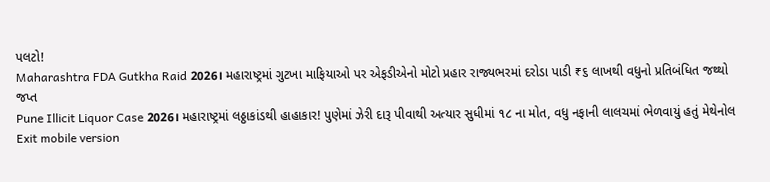પલટો!
Maharashtra FDA Gutkha Raid 2026। મહારાષ્ટ્રમાં ગુટખા માફિયાઓ પર એફડીએનો મોટો પ્રહાર રાજ્યભરમાં દરોડા પાડી ₹૬ લાખથી વધુનો પ્રતિબંધિત જથ્થો જપ્ત
Pune Illicit Liquor Case 2026। મહારાષ્ટ્રમાં લઠ્ઠાકાંડથી હાહાકાર! પુણેમાં ઝેરી દારૂ પીવાથી અત્યાર સુધીમાં ૧૮ ના મોત, વધુ નફાની લાલચમાં ભેળવાયું હતું મેથેનોલ
Exit mobile version